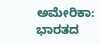ಅಮೇರಿಕಾ: ಭಾರತದ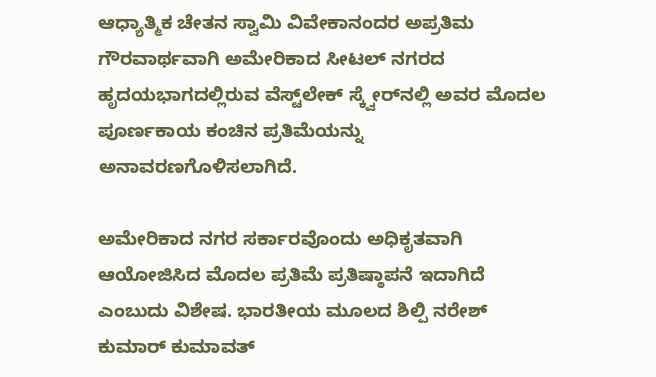ಆಧ್ಯಾತ್ಮಿಕ ಚೇತನ ಸ್ವಾಮಿ ವಿವೇಕಾನಂದರ ಅಪ್ರತಿಮ ಗೌರವಾರ್ಥವಾಗಿ ಅಮೇರಿಕಾದ ಸೀಟಲ್ ನಗರದ ಹೃದಯಭಾಗದಲ್ಲಿರುವ ವೆಸ್ಟ್‌ಲೇಕ್ ಸ್ಕ್ವೇರ್‌ನಲ್ಲಿ ಅವರ ಮೊದಲ ಪೂರ್ಣಕಾಯ ಕಂಚಿನ ಪ್ರತಿಮೆಯನ್ನು ಅನಾವರಣಗೊಳಿಸಲಾಗಿದೆ.

ಅಮೇರಿಕಾದ ನಗರ ಸರ್ಕಾರವೊಂದು ಅಧಿಕೃತವಾಗಿ ಆಯೋಜಿಸಿದ ಮೊದಲ ಪ್ರತಿಮೆ ಪ್ರತಿಷ್ಠಾಪನೆ ಇದಾಗಿದೆ ಎಂಬುದು ವಿಶೇಷ. ಭಾರತೀಯ ಮೂಲದ ಶಿಲ್ಪಿ ನರೇಶ್ ಕುಮಾರ್ ಕುಮಾವತ್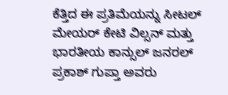ಕೆತ್ತಿದ ಈ ಪ್ರತಿಮೆಯನ್ನು ಸೀಟಲ್ ಮೇಯರ್ ಕೇಟಿ ವಿಲ್ಸನ್ ಮತ್ತು ಭಾರತೀಯ ಕಾನ್ಸುಲ್ ಜನರಲ್ ಪ್ರಕಾಶ್ ಗುಪ್ತಾ ಅವರು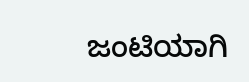ಜಂಟಿಯಾಗಿ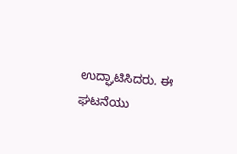ಉದ್ಘಾಟಿಸಿದರು. ಈ ಘಟನೆಯು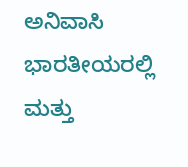ಅನಿವಾಸಿ ಭಾರತೀಯರಲ್ಲಿ ಮತ್ತು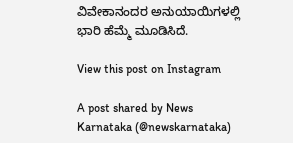ವಿವೇಕಾನಂದರ ಅನುಯಾಯಿಗಳಲ್ಲಿ ಭಾರಿ ಹೆಮ್ಮೆ ಮೂಡಿಸಿದೆ.

View this post on Instagram

A post shared by News Karnataka (@newskarnataka)